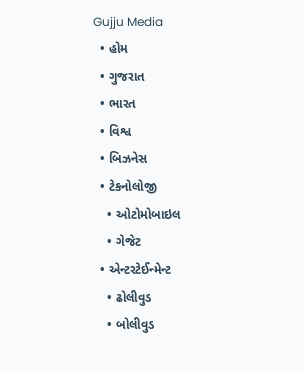Gujju Media
  • હોમ
  • ગુજરાત
  • ભારત
  • વિશ્વ
  • બિઝનેસ
  • ટેકનોલોજી
    • ઓટોમોબાઇલ
    • ગેજેટ
  • એન્ટરટેઈન્મેન્ટ
    • ઢોલીવુડ
    • બોલીવુડ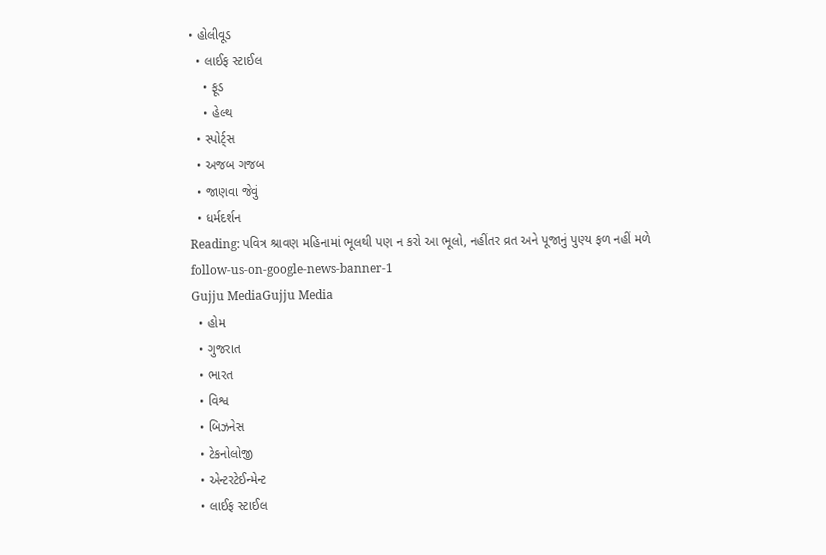• હોલીવૂડ
  • લાઈફ સ્ટાઈલ
    • ફૂડ
    • હેલ્થ
  • સ્પોર્ટ્સ
  • અજબ ગજબ
  • જાણવા જેવું
  • ધર્મદર્શન
Reading: પવિત્ર શ્રાવણ મહિનામાં ભૂલથી પણ ન કરો આ ભૂલો, નહીંતર વ્રત અને પૂજાનું પુણ્ય ફળ નહીં મળે
follow-us-on-google-news-banner-1
Gujju MediaGujju Media
  • હોમ
  • ગુજરાત
  • ભારત
  • વિશ્વ
  • બિઝનેસ
  • ટેકનોલોજી
  • એન્ટરટેઈન્મેન્ટ
  • લાઈફ સ્ટાઈલ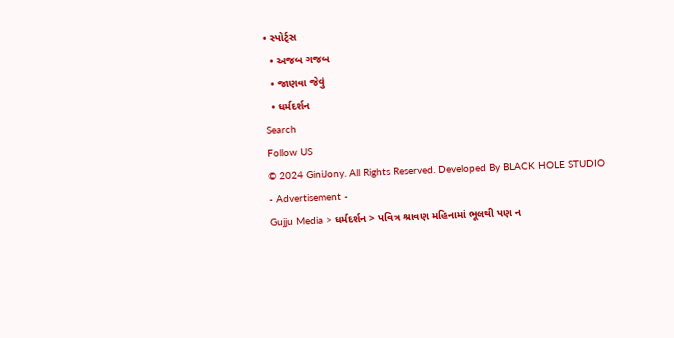• સ્પોર્ટ્સ
  • અજબ ગજબ
  • જાણવા જેવું
  • ધર્મદર્શન
Search
Follow US
© 2024 GiniJony. All Rights Reserved. Developed By BLACK HOLE STUDIO
- Advertisement -
Gujju Media > ધર્મદર્શન > પવિત્ર શ્રાવણ મહિનામાં ભૂલથી પણ ન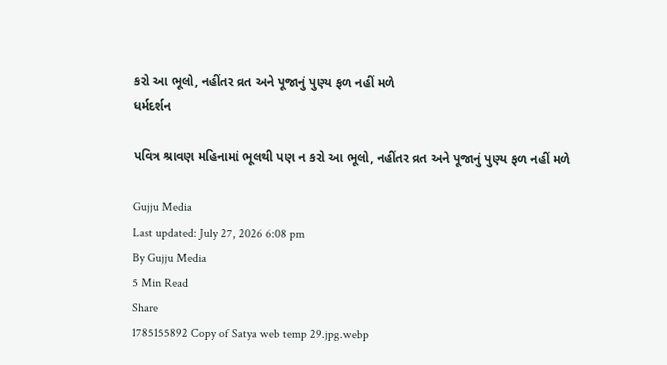કરો આ ભૂલો, નહીંતર વ્રત અને પૂજાનું પુણ્ય ફળ નહીં મળે
ધર્મદર્શન

પવિત્ર શ્રાવણ મહિનામાં ભૂલથી પણ ન કરો આ ભૂલો, નહીંતર વ્રત અને પૂજાનું પુણ્ય ફળ નહીં મળે

Gujju Media
Last updated: July 27, 2026 6:08 pm
By Gujju Media
5 Min Read
Share
1785155892 Copy of Satya web temp 29.jpg.webp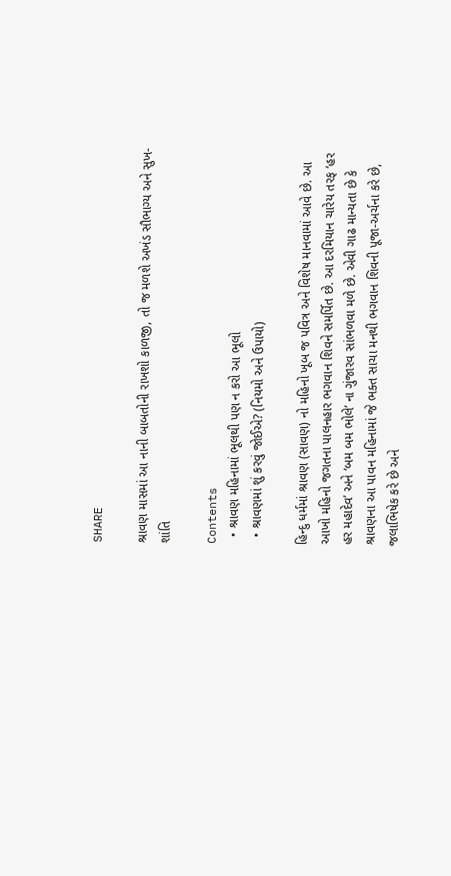SHARE

શ્રાવણ માસમાં આ નાની બાબતોની રાખશો કાળજી, તો જ મળશે અખંડ સૌભાગ્ય અને સુખ-શાંતિ

Contents
  • શ્રાવણ મહિનામાં ભૂલથી પણ ન કરો આ ભૂલો
  • શ્રાવણમાં શું કરવું જોઈએ? (નિયમો અને ઉપાયો)

હિન્દુ ધર્મમાં શ્રાવણ (સાવણ) નો મહિનો ખૂબ જ પવિત્ર અને વિશેષ માનવામાં આવે છે. આ આખો મહિનો જગતના પાલનહાર ભગવાન શિવને સમર્પિત છે. આ દરમિયાન ચારેય તરફ ‘હર હર મહાદેવ’ અને ‘બમ બમ ભોલે’ ના ગુંજારવ સાંભળવા મળે છે. એવી ગાઢ માન્યતા છે કે શ્રાવણના આ પાવન મહિનામાં જે ભક્ત સાચા મનથી ભગવાન શિવની પૂજા-અર્ચના કરે છે, જલાભિષેક કરે છે અને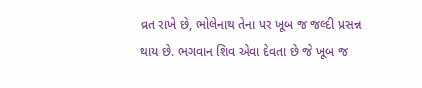વ્રત રાખે છે, ભોલેનાથ તેના પર ખૂબ જ જલ્દી પ્રસન્ન થાય છે. ભગવાન શિવ એવા દેવતા છે જે ખૂબ જ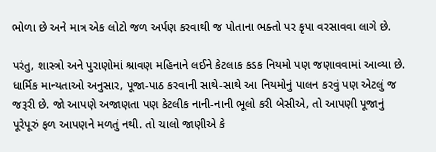ભોળા છે અને માત્ર એક લોટો જળ અર્પણ કરવાથી જ પોતાના ભક્તો પર કૃપા વરસાવવા લાગે છે.

પરંતુ, શાસ્ત્રો અને પુરાણોમાં શ્રાવણ મહિનાને લઈને કેટલાક કડક નિયમો પણ જણાવવામાં આવ્યા છે. ધાર્મિક માન્યતાઓ અનુસાર, પૂજા-પાઠ કરવાની સાથે-સાથે આ નિયમોનું પાલન કરવું પણ એટલું જ જરૂરી છે. જો આપણે અજાણતા પણ કેટલીક નાની-નાની ભૂલો કરી બેસીએ, તો આપણી પૂજાનું પૂરેપૂરું ફળ આપણને મળતું નથી. તો ચાલો જાણીએ કે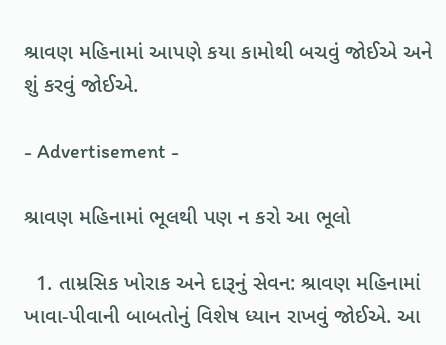શ્રાવણ મહિનામાં આપણે કયા કામોથી બચવું જોઈએ અને શું કરવું જોઈએ.

- Advertisement -

શ્રાવણ મહિનામાં ભૂલથી પણ ન કરો આ ભૂલો

  1. તામ્રસિક ખોરાક અને દારૂનું સેવન: શ્રાવણ મહિનામાં ખાવા-પીવાની બાબતોનું વિશેષ ધ્યાન રાખવું જોઈએ. આ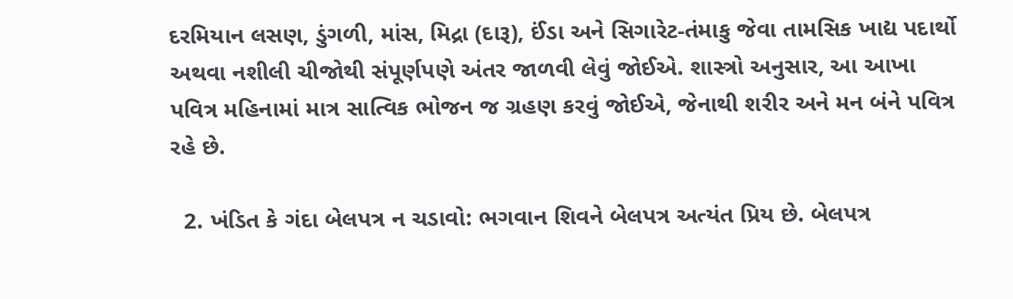દરમિયાન લસણ, ડુંગળી, માંસ, મિદ્રા (દારૂ), ઈંડા અને સિગારેટ-તંમાકુ જેવા તામસિક ખાદ્ય પદાર્થો અથવા નશીલી ચીજોથી સંપૂર્ણપણે અંતર જાળવી લેવું જોઈએ. શાસ્ત્રો અનુસાર, આ આખા પવિત્ર મહિનામાં માત્ર સાત્વિક ભોજન જ ગ્રહણ કરવું જોઈએ, જેનાથી શરીર અને મન બંને પવિત્ર રહે છે.

  2. ખંડિત કે ગંદા બેલપત્ર ન ચડાવો: ભગવાન શિવને બેલપત્ર અત્યંત પ્રિય છે. બેલપત્ર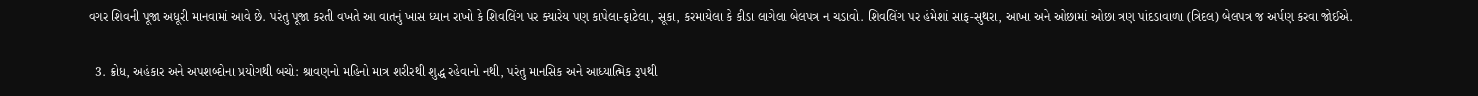વગર શિવની પૂજા અધૂરી માનવામાં આવે છે. પરંતુ પૂજા કરતી વખતે આ વાતનું ખાસ ધ્યાન રાખો કે શિવલિંગ પર ક્યારેય પણ કાપેલા-ફાટેલા, સૂકા, કરમાયેલા કે કીડા લાગેલા બેલપત્ર ન ચડાવો. શિવલિંગ પર હંમેશાં સાફ-સુથરા, આખા અને ઓછામાં ઓછા ત્રણ પાંદડાવાળા (ત્રિદલ) બેલપત્ર જ અર્પણ કરવા જોઈએ.

  3. ક્રોધ, અહંકાર અને અપશબ્દોના પ્રયોગથી બચો: શ્રાવણનો મહિનો માત્ર શરીરથી શુદ્ધ રહેવાનો નથી, પરંતુ માનસિક અને આધ્યાત્મિક રૂપથી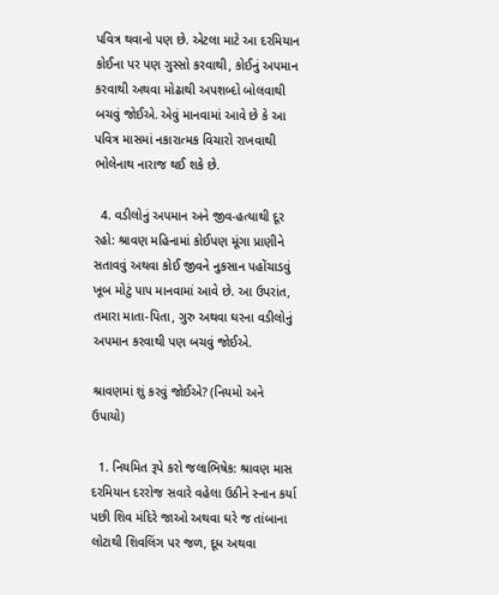પવિત્ર થવાનો પણ છે. એટલા માટે આ દરમિયાન કોઈના પર પણ ગુસ્સો કરવાથી, કોઈનું અપમાન કરવાથી અથવા મોઢાથી અપશબ્દો બોલવાથી બચવું જોઈએ. એવું માનવામાં આવે છે કે આ પવિત્ર માસમાં નકારાત્મક વિચારો રાખવાથી ભોલેનાથ નારાજ થઈ શકે છે.

  4. વડીલોનું અપમાન અને જીવ-હત્યાથી દૂર રહો: શ્રાવણ મહિનામાં કોઈપણ મૂંગા પ્રાણીને સતાવવું અથવા કોઈ જીવને નુકસાન પહોંચાડવું ખૂબ મોટું પાપ માનવામાં આવે છે. આ ઉપરાંત, તમારા માતા-પિતા, ગુરુ અથવા ઘરના વડીલોનું અપમાન કરવાથી પણ બચવું જોઈએ.

શ્રાવણમાં શું કરવું જોઈએ? (નિયમો અને ઉપાયો)

  1. નિયમિત રૂપે કરો જલાભિષેક: શ્રાવણ માસ દરમિયાન દરરોજ સવારે વહેલા ઉઠીને સ્નાન કર્યા પછી શિવ મંદિરે જાઓ અથવા ઘરે જ તાંબાના લોટાથી શિવલિંગ પર જળ, દૂધ અથવા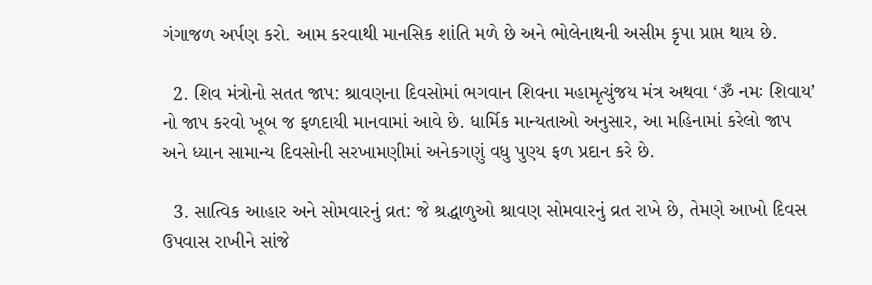ગંગાજળ અર્પણ કરો. આમ કરવાથી માનસિક શાંતિ મળે છે અને ભોલેનાથની અસીમ કૃપા પ્રાપ્ત થાય છે.

  2. શિવ મંત્રોનો સતત જાપ: શ્રાવણના દિવસોમાં ભગવાન શિવના મહામૃત્યુંજય મંત્ર અથવા ‘ૐ નમઃ શિવાય’ નો જાપ કરવો ખૂબ જ ફળદાયી માનવામાં આવે છે. ધાર્મિક માન્યતાઓ અનુસાર, આ મહિનામાં કરેલો જાપ અને ધ્યાન સામાન્ય દિવસોની સરખામણીમાં અનેકગણું વધુ પુણ્ય ફળ પ્રદાન કરે છે.

  3. સાત્વિક આહાર અને સોમવારનું વ્રત: જે શ્રદ્ધાળુઓ શ્રાવણ સોમવારનું વ્રત રાખે છે, તેમણે આખો દિવસ ઉપવાસ રાખીને સાંજે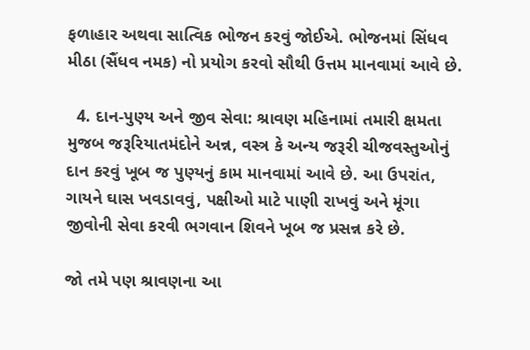ફળાહાર અથવા સાત્વિક ભોજન કરવું જોઈએ. ભોજનમાં સિંધવ મીઠા (સૈંધવ નમક) નો પ્રયોગ કરવો સૌથી ઉત્તમ માનવામાં આવે છે.

  4. દાન-પુણ્ય અને જીવ સેવા: શ્રાવણ મહિનામાં તમારી ક્ષમતા મુજબ જરૂરિયાતમંદોને અન્ન, વસ્ત્ર કે અન્ય જરૂરી ચીજવસ્તુઓનું દાન કરવું ખૂબ જ પુણ્યનું કામ માનવામાં આવે છે. આ ઉપરાંત, ગાયને ઘાસ ખવડાવવું, પક્ષીઓ માટે પાણી રાખવું અને મૂંગા જીવોની સેવા કરવી ભગવાન શિવને ખૂબ જ પ્રસન્ન કરે છે.

જો તમે પણ શ્રાવણના આ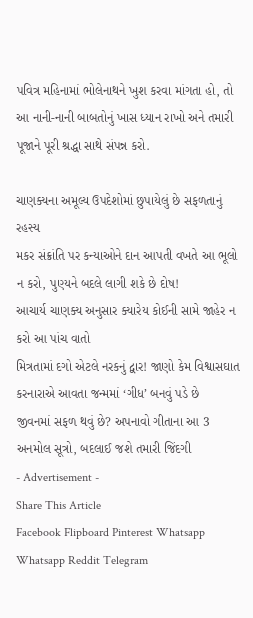પવિત્ર મહિનામાં ભોલેનાથને ખુશ કરવા માંગતા હો, તો આ નાની-નાની બાબતોનું ખાસ ધ્યાન રાખો અને તમારી પૂજાને પૂરી શ્રદ્ધા સાથે સંપન્ન કરો.

ચાણક્યના અમૂલ્ય ઉપદેશોમાં છુપાયેલું છે સફળતાનું રહસ્ય
મકર સંક્રાંતિ પર કન્યાઓને દાન આપતી વખતે આ ભૂલો ન કરો, પુણ્યને બદલે લાગી શકે છે દોષ!
આચાર્ય ચાણક્ય અનુસાર ક્યારેય કોઈની સામે જાહેર ન કરો આ પાંચ વાતો
મિત્રતામાં દગો એટલે નરકનું દ્વાર! જાણો કેમ વિશ્વાસઘાત કરનારાએ આવતા જન્મમાં ‘ગીધ’ બનવું પડે છે
જીવનમાં સફળ થવું છે? અપનાવો ગીતાના આ 3 અનમોલ સૂત્રો, બદલાઈ જશે તમારી જિંદગી
- Advertisement -
Share This Article
Facebook Flipboard Pinterest Whatsapp Whatsapp Reddit Telegram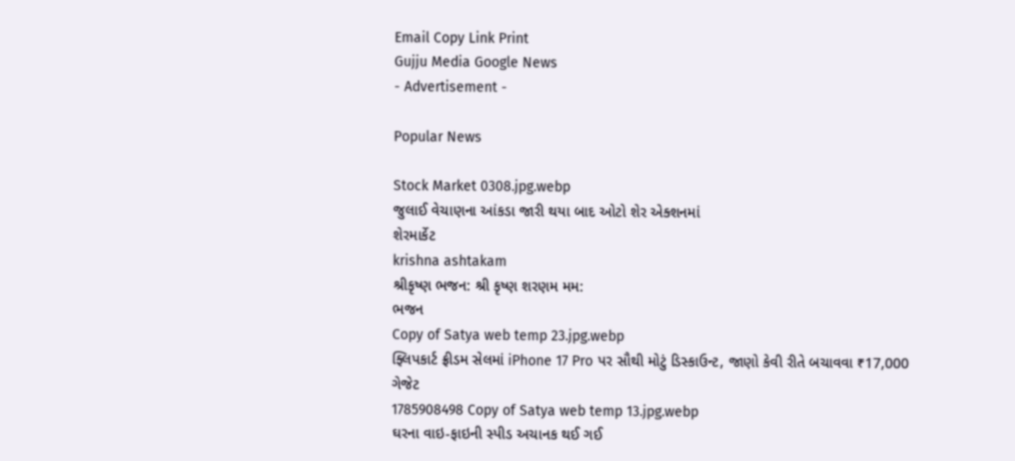Email Copy Link Print
Gujju Media Google News
- Advertisement -

Popular News

Stock Market 0308.jpg.webp
જુલાઈ વેચાણના આંકડા જારી થયા બાદ ઓટો શેર એક્શનમાં
શેરમાર્કેટ
krishna ashtakam
શ્રીકૃષ્ણ ભજન: શ્રી કૃષ્ણ શરણમ મમ:
ભજન
Copy of Satya web temp 23.jpg.webp
ફ્લિપકાર્ટ ફ્રીડમ સેલમાં iPhone 17 Pro પર સૌથી મોટું ડિસ્કાઉન્ટ, જાણો કેવી રીતે બચાવવા ₹17,000
ગેજેટ
1785908498 Copy of Satya web temp 13.jpg.webp
ઘરના વાઇ-ફાઇની સ્પીડ અચાનક થઈ ગઈ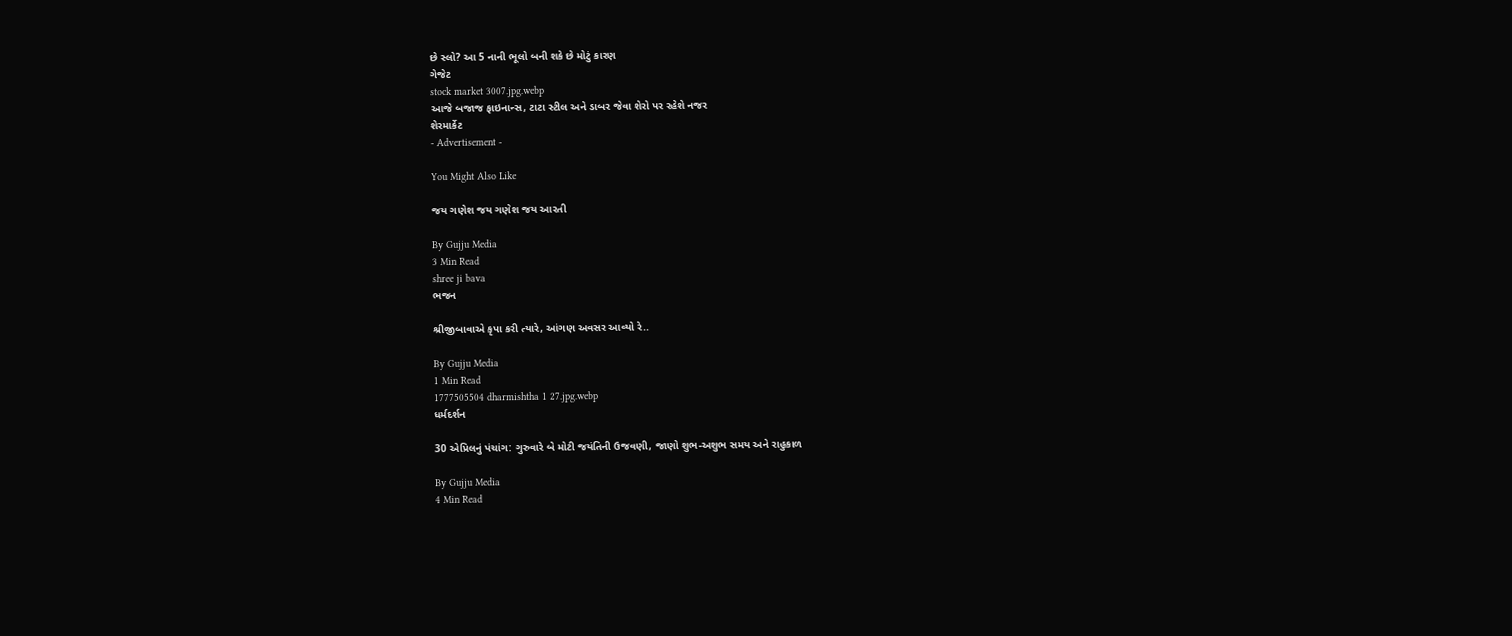છે સ્લો? આ 5 નાની ભૂલો બની શકે છે મોટું કારણ
ગેજેટ
stock market 3007.jpg.webp
આજે બજાજ ફાઇનાન્સ, ટાટા સ્ટીલ અને ડાબર જેવા શેરો પર રહેશે નજર
શેરમાર્કેટ
- Advertisement -

You Might Also Like

જય ગણેશ જય ગણેશ જય આરતી

By Gujju Media
3 Min Read
shree ji bava
ભજન

શ્રીજીબાવાએ કૃપા કરી ત્યારે, આંગણ અવસર આવ્યો રે..

By Gujju Media
1 Min Read
1777505504 dharmishtha 1 27.jpg.webp
ધર્મદર્શન

30 એપ્રિલનું પંચાંગ: ગુરુવારે બે મોટી જયંતિની ઉજવણી, જાણો શુભ-અશુભ સમય અને રાહુકાળ

By Gujju Media
4 Min Read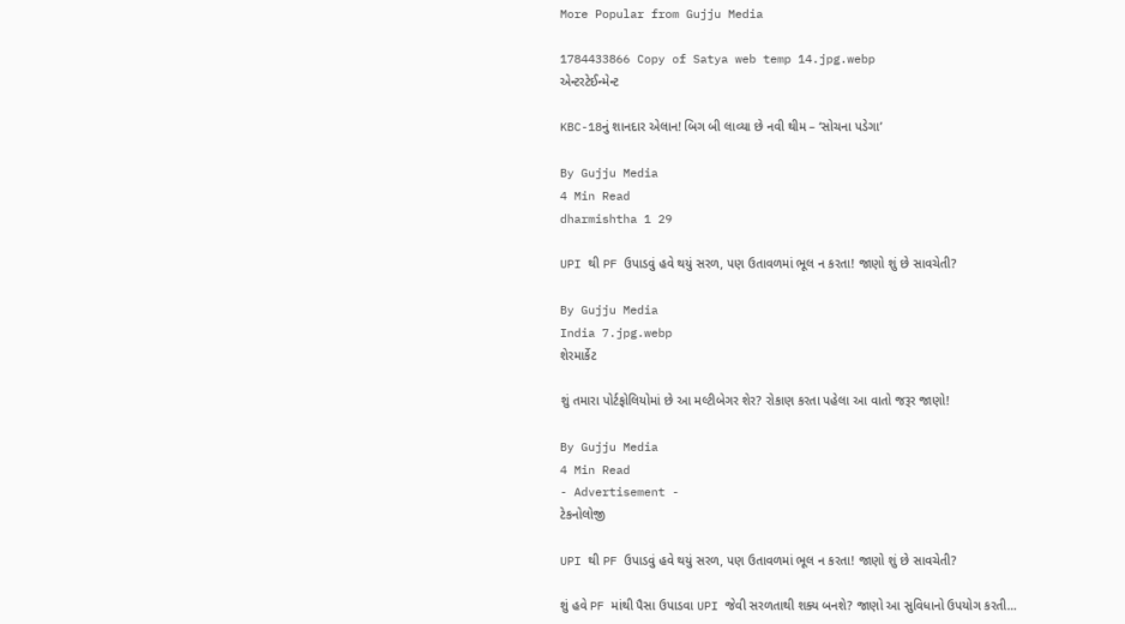More Popular from Gujju Media

1784433866 Copy of Satya web temp 14.jpg.webp
એન્ટરટેઈન્મેન્ટ

KBC-18નું શાનદાર એલાન! બિગ બી લાવ્યા છે નવી થીમ – ‘સોચના પડેગા’

By Gujju Media
4 Min Read
dharmishtha 1 29

UPI થી PF ઉપાડવું હવે થયું સરળ, પણ ઉતાવળમાં ભૂલ ન કરતા! જાણો શું છે સાવચેતી?

By Gujju Media
India 7.jpg.webp
શેરમાર્કેટ

શું તમારા પોર્ટફોલિયોમાં છે આ મલ્ટીબેગર શેર? રોકાણ કરતા પહેલા આ વાતો જરૂર જાણો!

By Gujju Media
4 Min Read
- Advertisement -
ટેકનોલોજી

UPI થી PF ઉપાડવું હવે થયું સરળ, પણ ઉતાવળમાં ભૂલ ન કરતા! જાણો શું છે સાવચેતી?

શું હવે PF માંથી પૈસા ઉપાડવા UPI જેવી સરળતાથી શક્ય બનશે? જાણો આ સુવિધાનો ઉપયોગ કરતી…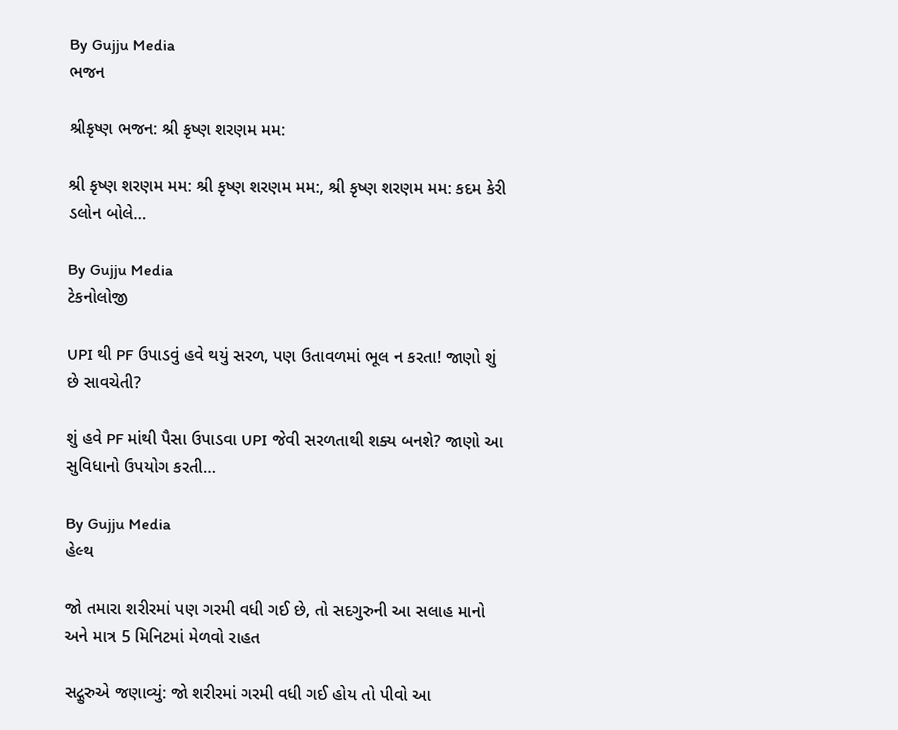By Gujju Media
ભજન

શ્રીકૃષ્ણ ભજન: શ્રી કૃષ્ણ શરણમ મમ:

શ્રી કૃષ્ણ શરણમ મમ: શ્રી કૃષ્ણ શરણમ મમ:, શ્રી કૃષ્ણ શરણમ મમ: કદમ કેરી ડલોન બોલે…

By Gujju Media
ટેકનોલોજી

UPI થી PF ઉપાડવું હવે થયું સરળ, પણ ઉતાવળમાં ભૂલ ન કરતા! જાણો શું છે સાવચેતી?

શું હવે PF માંથી પૈસા ઉપાડવા UPI જેવી સરળતાથી શક્ય બનશે? જાણો આ સુવિધાનો ઉપયોગ કરતી…

By Gujju Media
હેલ્થ

જો તમારા શરીરમાં પણ ગરમી વધી ગઈ છે, તો સદગુરુની આ સલાહ માનો અને માત્ર 5 મિનિટમાં મેળવો રાહત

સદ્ગુરુએ જણાવ્યું: જો શરીરમાં ગરમી વધી ગઈ હોય તો પીવો આ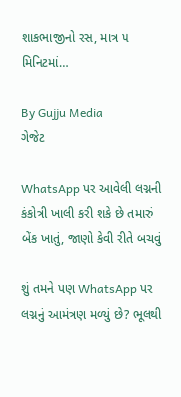શાકભાજીનો રસ, માત્ર ૫ મિનિટમાં…

By Gujju Media
ગેજેટ

WhatsApp પર આવેલી લગ્નની કંકોત્રી ખાલી કરી શકે છે તમારું બેંક ખાતું, જાણો કેવી રીતે બચવું

શું તમને પણ WhatsApp પર લગ્નનું આમંત્રણ મળ્યું છે? ભૂલથી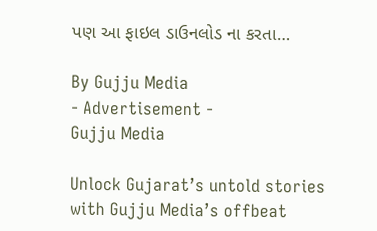પણ આ ફાઇલ ડાઉનલોડ ના કરતા…

By Gujju Media
- Advertisement -
Gujju Media

Unlock Gujarat’s untold stories with Gujju Media’s offbeat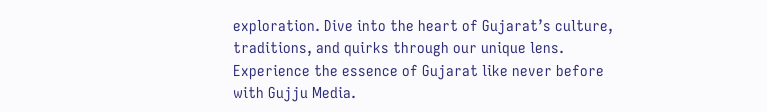exploration. Dive into the heart of Gujarat’s culture, traditions, and quirks through our unique lens. Experience the essence of Gujarat like never before with Gujju Media.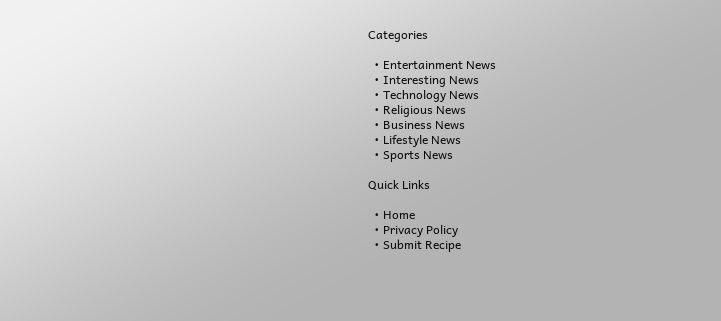Categories

  • Entertainment News
  • Interesting News
  • Technology News
  • Religious News
  • Business News
  • Lifestyle News
  • Sports News

Quick Links

  • Home
  • Privacy Policy
  • Submit Recipe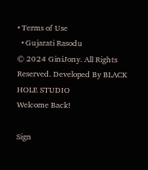• Terms of Use
  • Gujarati Rasodu
© 2024 GiniJony. All Rights Reserved. Developed By BLACK HOLE STUDIO
Welcome Back!

Sign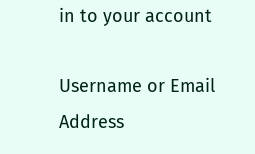in to your account

Username or Email Address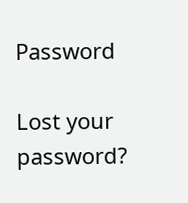Password

Lost your password?